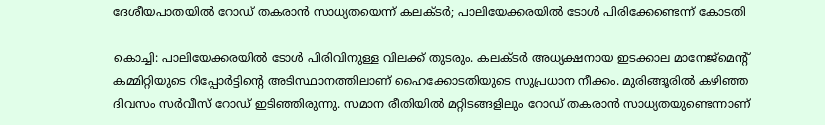ദേശീയപാതയില്‍ റോഡ് തകരാന്‍ സാധ്യതയെന്ന് കലക്ടര്‍; പാലിയേക്കരയില്‍ ടോള്‍ പിരിക്കേണ്ടെന്ന് കോടതി

കൊച്ചി: പാലിയേക്കരയില്‍ ടോള്‍ പിരിവിനുള്ള വിലക്ക് തുടരും. കലക്ടര്‍ അധ്യക്ഷനായ ഇടക്കാല മാനേജ്‌മെന്റ് കമ്മിറ്റിയുടെ റിപ്പോര്‍ട്ടിന്റെ അടിസ്ഥാനത്തിലാണ് ഹൈക്കോടതിയുടെ സുപ്രധാന നീക്കം. മുരിങ്ങൂരില്‍ കഴിഞ്ഞ ദിവസം സര്‍വീസ് റോഡ് ഇടിഞ്ഞിരുന്നു. സമാന രീതിയില്‍ മറ്റിടങ്ങളിലും റോഡ് തകരാന്‍ സാധ്യതയുണ്ടെന്നാണ്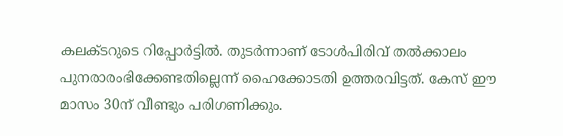കലക്ടറുടെ റിപ്പോര്‍ട്ടില്‍. തുടര്‍ന്നാണ് ടോള്‍പിരിവ് തല്‍ക്കാലം പുനരാരംഭിക്കേണ്ടതില്ലെന്ന് ഹൈക്കോടതി ഉത്തരവിട്ടത്. കേസ് ഈ മാസം 30ന് വീണ്ടും പരിഗണിക്കും.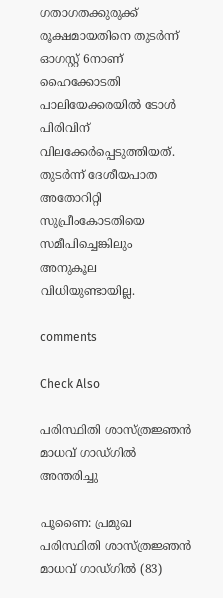ഗതാഗതക്കുരുക്ക് രൂക്ഷമായതിനെ തുടര്‍ന്ന് ഓഗസ്റ്റ് 6നാണ് ഹൈക്കോടതി പാലിയേക്കരയില്‍ ടോള്‍ പിരിവിന് വിലക്കേര്‍പ്പെടുത്തിയത്. തുടര്‍ന്ന് ദേശീയപാത അതോറിറ്റി സുപ്രീംകോടതിയെ സമീപിച്ചെങ്കിലും അനുകൂല വിധിയുണ്ടായില്ല.

comments

Check Also

പരിസ്ഥിതി ശാസ്ത്രജ്ഞന്‍ മാധവ് ഗാഡ്ഗില്‍ അന്തരിച്ചു

പൂണൈ: പ്രമുഖ പരിസ്ഥിതി ശാസ്ത്രജ്ഞന്‍ മാധവ് ഗാഡ്ഗില്‍ (83)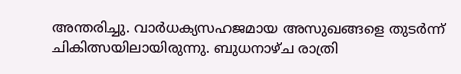അന്തരിച്ചു. വാര്‍ധക്യസഹജമായ അസുഖങ്ങളെ തുടര്‍ന്ന് ചികിത്സയിലായിരുന്നു. ബുധനാഴ്ച രാത്രി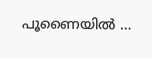പൂണൈയില്‍ …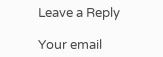Leave a Reply

Your email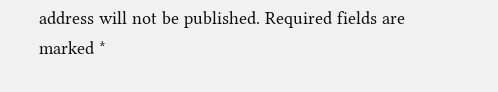address will not be published. Required fields are marked *